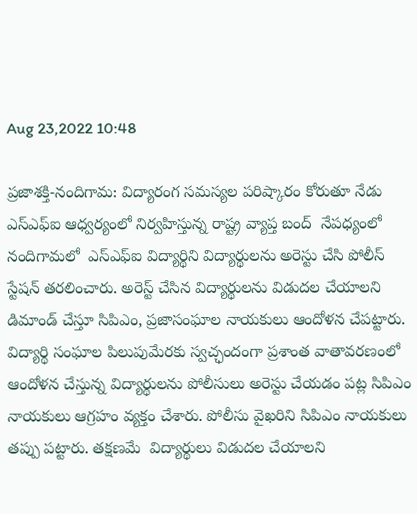Aug 23,2022 10:48

ప్రజాశక్తి-నందిగామ: విద్యారంగ సమస్యల పరిష్కారం కోరుతూ నేడు ఎస్ఎఫ్ఐ ఆధ్వర్యంలో నిర్వహిస్తున్న రాష్ట్ర వ్యాప్త బంద్  నేపధ్యంలో నందిగామలో  ఎస్ఎఫ్ఐ విద్యార్థిని విద్యార్థులను అరెస్టు చేసి పోలీస్ స్టేషన్ తరలించారు. అరెస్ట్ చేసిన విద్యార్థులను విడుదల చేయాలని డిమాండ్ చేస్తూ సిపిఎం, ప్రజాసంఘాల నాయకులు ఆందోళన చేపట్టారు. విద్యార్థి సంఘాల పిలుపుమేరకు స్వచ్ఛందంగా ప్రశాంత వాతావరణంలో ఆందోళన చేస్తున్న విద్యార్థులను పోలీసులు అరెస్టు చేయడం పట్ల సిపిఎం నాయకులు ఆగ్రహం వ్యక్తం చేశారు. పోలీసు వైఖరిని సిపిఎం నాయకులు తప్పు పట్టారు. తక్షణమే  విద్యార్థులు విడుదల చేయాలని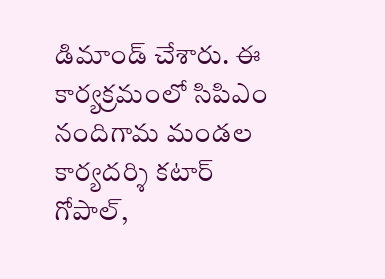డిమాండ్ చేశారు. ఈ కార్యక్రమంలో సిపిఎం నందిగామ మండల కార్యదర్శి కటార్ గోపాల్,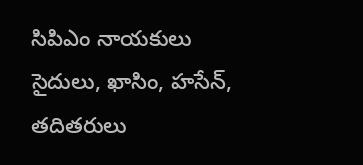సిపిఎం నాయకులు సైదులు, ఖాసిం, హసేన్, తదితరులు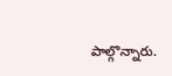పాల్గొన్నారు.